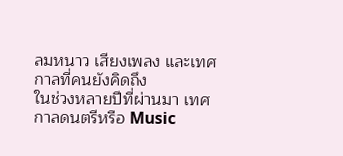ลมหนาว เสียงเพลง และเทศกาลที่คนยังคิดถึง
ในช่วงหลายปีที่ผ่านมา เทศกาลดนตรีหรือ Music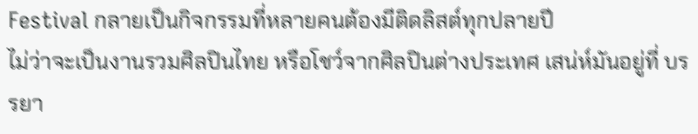Festival กลายเป็นกิจกรรมที่หลายคนต้องมีติดลิสต์ทุกปลายปี
ไม่ว่าจะเป็นงานรวมศิลปินไทย หรือโชว์จากศิลปินต่างประเทศ เสน่ห์มันอยู่ที่ บรรยา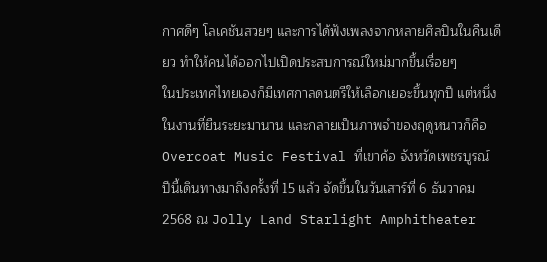กาศดีๆ โลเคชันสวยๆ และการได้ฟังเพลงจากหลายศิลปินในคืนเดียว ทำให้คนได้ออกไปเปิดประสบการณ์ใหม่มากขึ้นเรื่อยๆ
ในประเทศไทยเองก็มีเทศกาลดนตรีให้เลือกเยอะขึ้นทุกปี แต่หนึ่งในงานที่ยืนระยะมานาน และกลายเป็นภาพจำของฤดูหนาวก็คือ Overcoat Music Festival ที่เขาค้อ จังหวัดเพชรบูรณ์
ปีนี้เดินทางมาถึงครั้งที่ 15 แล้ว จัดขึ้นในวันเสาร์ที่ 6 ธันวาคม 2568 ณ Jolly Land Starlight Amphitheater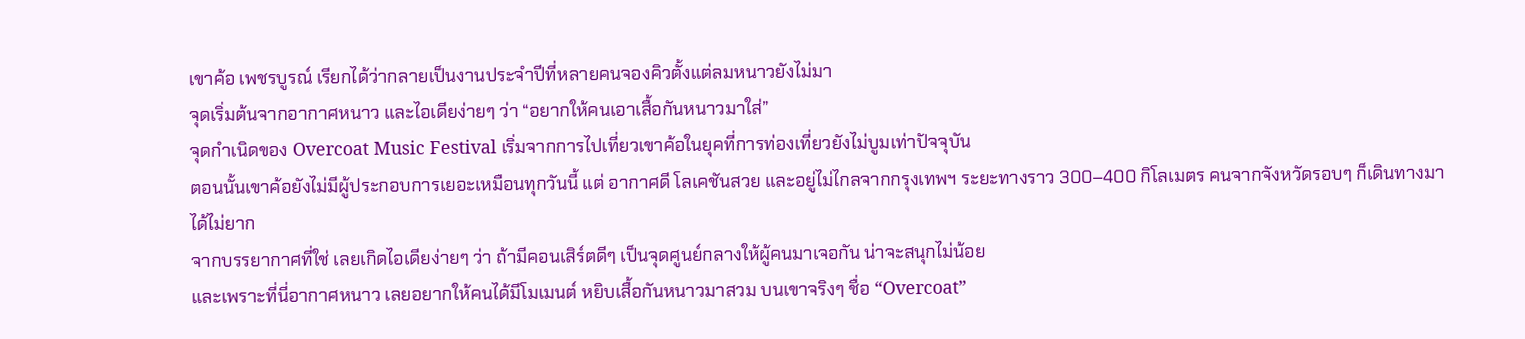เขาค้อ เพชรบูรณ์ เรียกได้ว่ากลายเป็นงานประจำปีที่หลายคนจองคิวตั้งแต่ลมหนาวยังไม่มา
จุดเริ่มต้นจากอากาศหนาว และไอเดียง่ายๆ ว่า “อยากให้คนเอาเสื้อกันหนาวมาใส่”
จุดกำเนิดของ Overcoat Music Festival เริ่มจากการไปเที่ยวเขาค้อในยุคที่การท่องเที่ยวยังไม่บูมเท่าปัจจุบัน
ตอนนั้นเขาค้อยังไม่มีผู้ประกอบการเยอะเหมือนทุกวันนี้ แต่ อากาศดี โลเคชันสวย และอยู่ไม่ไกลจากกรุงเทพฯ ระยะทางราว 300–400 กิโลเมตร คนจากจังหวัดรอบๆ ก็เดินทางมาได้ไม่ยาก
จากบรรยากาศที่ใช่ เลยเกิดไอเดียง่ายๆ ว่า ถ้ามีคอนเสิร์ตดีๆ เป็นจุดศูนย์กลางให้ผู้คนมาเจอกัน น่าจะสนุกไม่น้อย
และเพราะที่นี่อากาศหนาว เลยอยากให้คนได้มีโมเมนต์ หยิบเสื้อกันหนาวมาสวม บนเขาจริงๆ ชื่อ “Overcoat”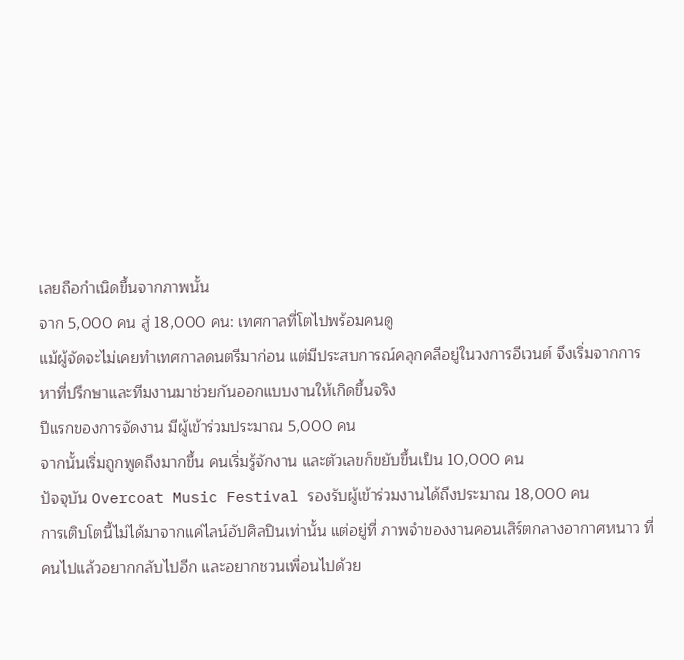เลยถือกำเนิดขึ้นจากภาพนั้น
จาก 5,000 คน สู่ 18,000 คน: เทศกาลที่โตไปพร้อมคนดู
แม้ผู้จัดจะไม่เคยทำเทศกาลดนตรีมาก่อน แต่มีประสบการณ์คลุกคลีอยู่ในวงการอีเวนต์ จึงเริ่มจากการหาที่ปรึกษาและทีมงานมาช่วยกันออกแบบงานให้เกิดขึ้นจริง
ปีแรกของการจัดงาน มีผู้เข้าร่วมประมาณ 5,000 คน
จากนั้นเริ่มถูกพูดถึงมากขึ้น คนเริ่มรู้จักงาน และตัวเลขก็ขยับขึ้นเป็น 10,000 คน
ปัจจุบัน Overcoat Music Festival รองรับผู้เข้าร่วมงานได้ถึงประมาณ 18,000 คน
การเติบโตนี้ไม่ได้มาจากแค่ไลน์อัปศิลปินเท่านั้น แต่อยู่ที่ ภาพจำของงานคอนเสิร์ตกลางอากาศหนาว ที่คนไปแล้วอยากกลับไปอีก และอยากชวนเพื่อนไปด้วย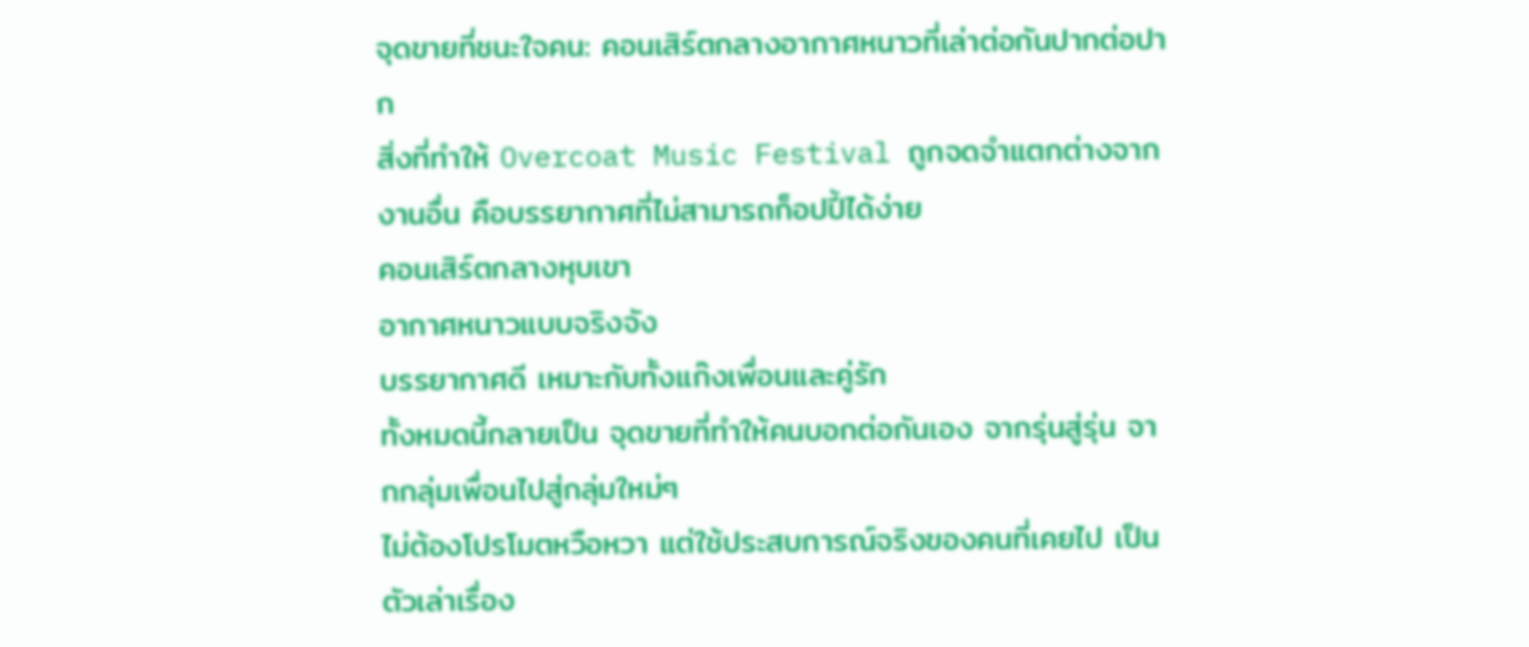จุดขายที่ชนะใจคน: คอนเสิร์ตกลางอากาศหนาวที่เล่าต่อกันปากต่อปาก
สิ่งที่ทำให้ Overcoat Music Festival ถูกจดจำแตกต่างจากงานอื่น คือบรรยากาศที่ไม่สามารถก็อปปี้ได้ง่าย
คอนเสิร์ตกลางหุบเขา
อากาศหนาวแบบจริงจัง
บรรยากาศดี เหมาะกับทั้งแก๊งเพื่อนและคู่รัก
ทั้งหมดนี้กลายเป็น จุดขายที่ทำให้คนบอกต่อกันเอง จากรุ่นสู่รุ่น จากกลุ่มเพื่อนไปสู่กลุ่มใหม่ๆ
ไม่ต้องโปรโมตหวือหวา แต่ใช้ประสบการณ์จริงของคนที่เคยไป เป็นตัวเล่าเรื่อง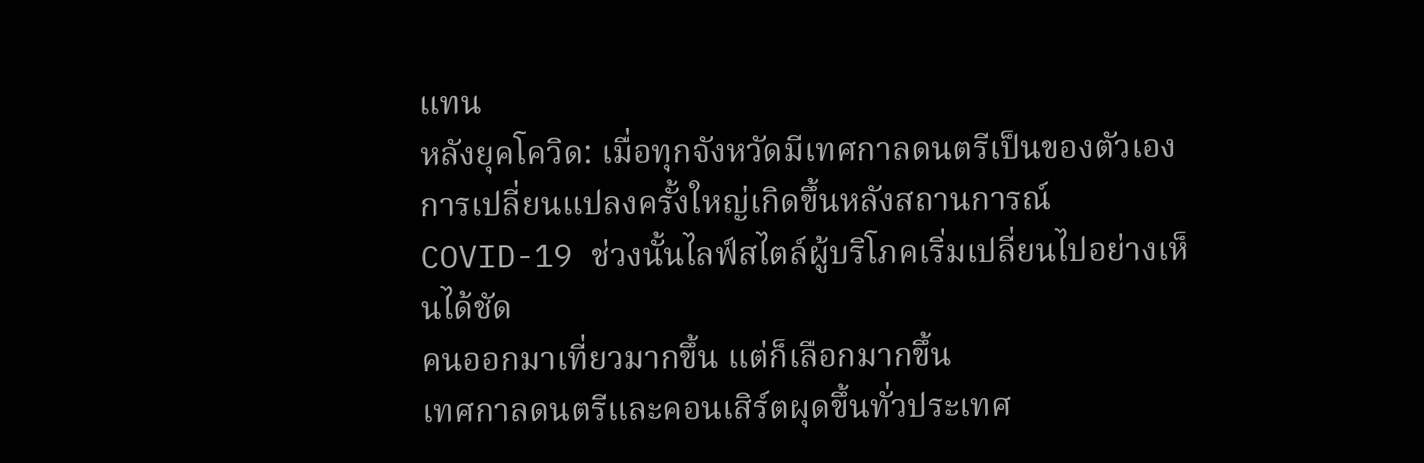แทน
หลังยุคโควิด: เมื่อทุกจังหวัดมีเทศกาลดนตรีเป็นของตัวเอง
การเปลี่ยนแปลงครั้งใหญ่เกิดขึ้นหลังสถานการณ์ COVID-19 ช่วงนั้นไลฟ์สไตล์ผู้บริโภคเริ่มเปลี่ยนไปอย่างเห็นได้ชัด
คนออกมาเที่ยวมากขึ้น แต่ก็เลือกมากขึ้น
เทศกาลดนตรีและคอนเสิร์ตผุดขึ้นทั่วประเทศ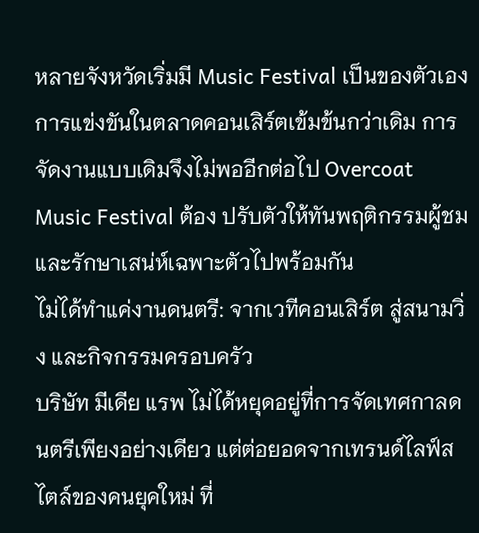หลายจังหวัดเริ่มมี Music Festival เป็นของตัวเอง
การแข่งขันในตลาดคอนเสิร์ตเข้มข้นกว่าเดิม การจัดงานแบบเดิมจึงไม่พออีกต่อไป Overcoat Music Festival ต้อง ปรับตัวให้ทันพฤติกรรมผู้ชม และรักษาเสน่ห์เฉพาะตัวไปพร้อมกัน
ไม่ได้ทำแค่งานดนตรี: จากเวทีคอนเสิร์ต สู่สนามวิ่ง และกิจกรรมครอบครัว
บริษัท มีเดีย แรพ ไม่ได้หยุดอยู่ที่การจัดเทศกาลดนตรีเพียงอย่างเดียว แต่ต่อยอดจากเทรนด์ไลฟ์สไตล์ของคนยุคใหม่ ที่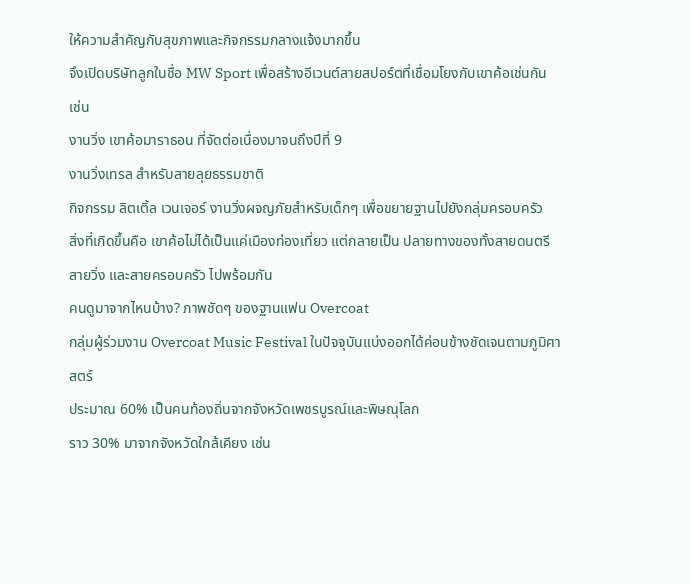ให้ความสำคัญกับสุขภาพและกิจกรรมกลางแจ้งมากขึ้น
จึงเปิดบริษัทลูกในชื่อ MW Sport เพื่อสร้างอีเวนต์สายสปอร์ตที่เชื่อมโยงกับเขาค้อเช่นกัน เช่น
งานวิ่ง เขาค้อมาราธอน ที่จัดต่อเนื่องมาจนถึงปีที่ 9
งานวิ่งเทรล สำหรับสายลุยธรรมชาติ
กิจกรรม ลิตเติ้ล เวนเจอร์ งานวิ่งผจญภัยสำหรับเด็กๆ เพื่อขยายฐานไปยังกลุ่มครอบครัว
สิ่งที่เกิดขึ้นคือ เขาค้อไม่ได้เป็นแค่เมืองท่องเที่ยว แต่กลายเป็น ปลายทางของทั้งสายดนตรี สายวิ่ง และสายครอบครัว ไปพร้อมกัน
คนดูมาจากไหนบ้าง? ภาพชัดๆ ของฐานแฟน Overcoat
กลุ่มผู้ร่วมงาน Overcoat Music Festival ในปัจจุบันแบ่งออกได้ค่อนข้างชัดเจนตามภูมิศาสตร์
ประมาณ 60% เป็นคนท้องถิ่นจากจังหวัดเพชรบูรณ์และพิษณุโลก
ราว 30% มาจากจังหวัดใกล้เคียง เช่น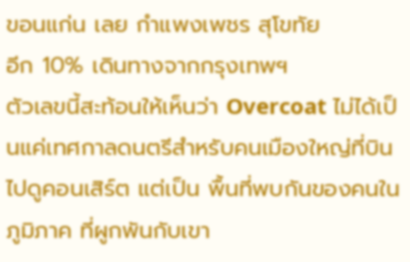ขอนแก่น เลย กำแพงเพชร สุโขทัย
อีก 10% เดินทางจากกรุงเทพฯ
ตัวเลขนี้สะท้อนให้เห็นว่า Overcoat ไม่ได้เป็นแค่เทศกาลดนตรีสำหรับคนเมืองใหญ่ที่บินไปดูคอนเสิร์ต แต่เป็น พื้นที่พบกันของคนในภูมิภาค ที่ผูกพันกับเขา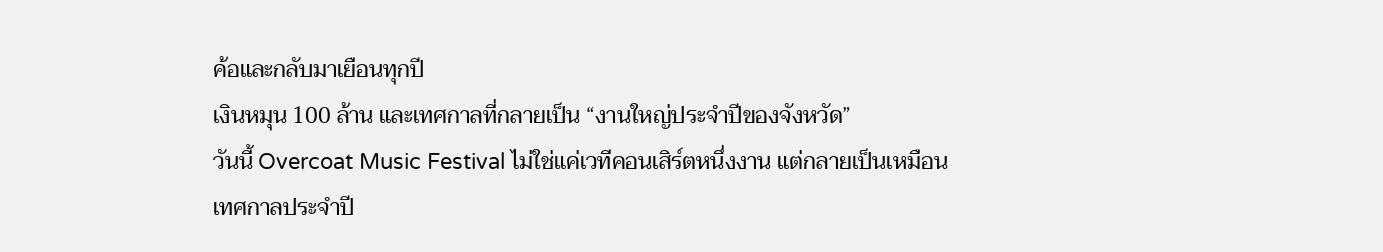ค้อและกลับมาเยือนทุกปี
เงินหมุน 100 ล้าน และเทศกาลที่กลายเป็น “งานใหญ่ประจำปีของจังหวัด”
วันนี้ Overcoat Music Festival ไม่ใช่แค่เวทีคอนเสิร์ตหนึ่งงาน แต่กลายเป็นเหมือน เทศกาลประจำปี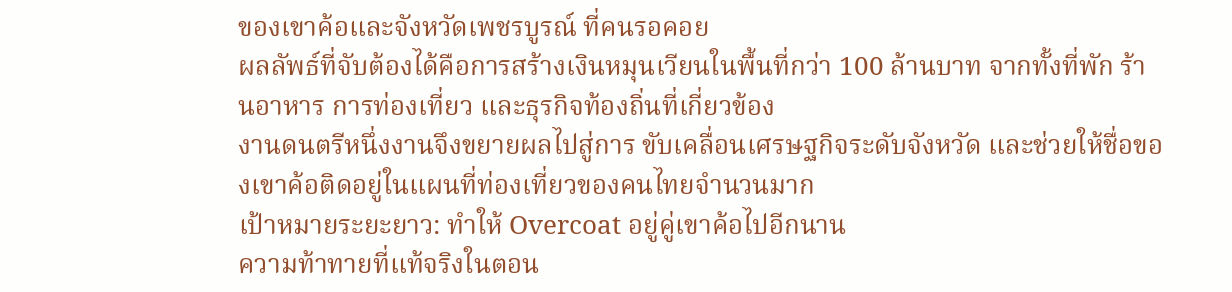ของเขาค้อและจังหวัดเพชรบูรณ์ ที่คนรอคอย
ผลลัพธ์ที่จับต้องได้คือการสร้างเงินหมุนเวียนในพื้นที่กว่า 100 ล้านบาท จากทั้งที่พัก ร้านอาหาร การท่องเที่ยว และธุรกิจท้องถิ่นที่เกี่ยวข้อง
งานดนตรีหนึ่งงานจึงขยายผลไปสู่การ ขับเคลื่อนเศรษฐกิจระดับจังหวัด และช่วยให้ชื่อของเขาค้อติดอยู่ในแผนที่ท่องเที่ยวของคนไทยจำนวนมาก
เป้าหมายระยะยาว: ทำให้ Overcoat อยู่คู่เขาค้อไปอีกนาน
ความท้าทายที่แท้จริงในตอน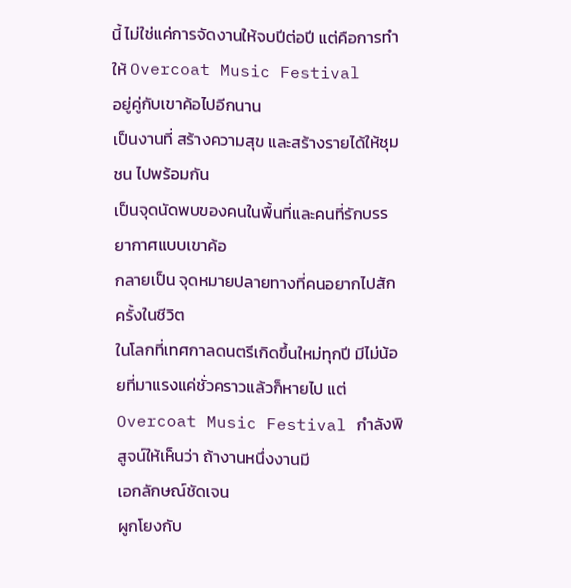นี้ ไม่ใช่แค่การจัดงานให้จบปีต่อปี แต่คือการทำให้ Overcoat Music Festival
อยู่คู่กับเขาค้อไปอีกนาน
เป็นงานที่ สร้างความสุข และสร้างรายได้ให้ชุมชน ไปพร้อมกัน
เป็นจุดนัดพบของคนในพื้นที่และคนที่รักบรรยากาศแบบเขาค้อ
กลายเป็น จุดหมายปลายทางที่คนอยากไปสักครั้งในชีวิต
ในโลกที่เทศกาลดนตรีเกิดขึ้นใหม่ทุกปี มีไม่น้อยที่มาแรงแค่ชั่วคราวแล้วก็หายไป แต่ Overcoat Music Festival กำลังพิสูจน์ให้เห็นว่า ถ้างานหนึ่งงานมี
เอกลักษณ์ชัดเจน
ผูกโยงกับ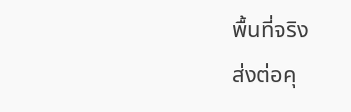พื้นที่จริง
ส่งต่อคุ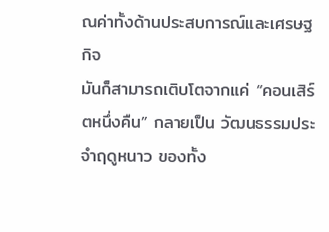ณค่าทั้งด้านประสบการณ์และเศรษฐกิจ
มันก็สามารถเติบโตจากแค่ “คอนเสิร์ตหนึ่งคืน” กลายเป็น วัฒนธรรมประจำฤดูหนาว ของทั้ง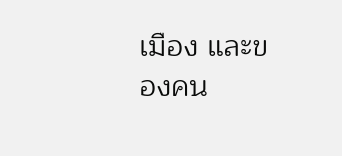เมือง และของคน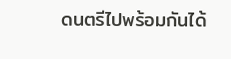ดนตรีไปพร้อมกันได้